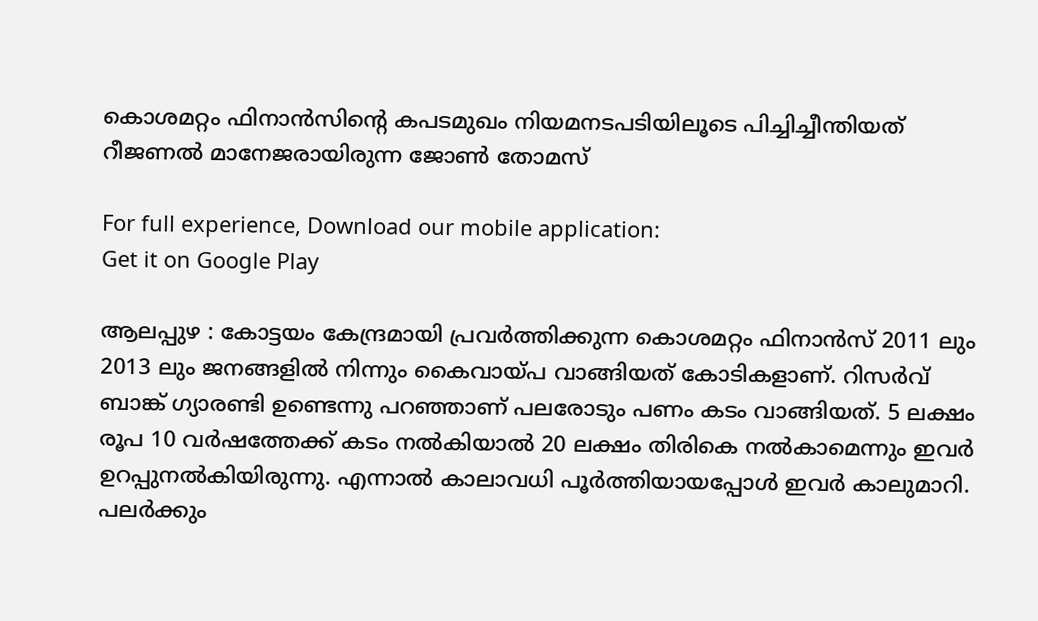കൊശമറ്റം ഫിനാന്‍സിന്റെ കപടമുഖം നിയമനടപടിയിലൂടെ പിച്ചിച്ചീന്തിയത് റീജണല്‍ മാനേജരായിരുന്ന ജോണ്‍ തോമസ്‌

For full experience, Download our mobile application:
Get it on Google Play

ആലപ്പുഴ : കോട്ടയം കേന്ദ്രമായി പ്രവര്‍ത്തിക്കുന്ന കൊശമറ്റം ഫിനാന്‍സ് 2011 ലും 2013 ലും ജനങ്ങളില്‍ നിന്നും കൈവായ്പ വാങ്ങിയത് കോടികളാണ്. റിസര്‍വ് ബാങ്ക് ഗ്യാരണ്ടി ഉണ്ടെന്നു പറഞ്ഞാണ് പലരോടും പണം കടം വാങ്ങിയത്. 5 ലക്ഷം രൂപ 10 വര്‍ഷത്തേക്ക് കടം നല്‍കിയാല്‍ 20 ലക്ഷം തിരികെ നല്‍കാമെന്നും ഇവര്‍ ഉറപ്പുനല്‍കിയിരുന്നു. എന്നാല്‍ കാലാവധി പൂര്‍ത്തിയായപ്പോള്‍ ഇവര്‍ കാലുമാറി. പലര്‍ക്കും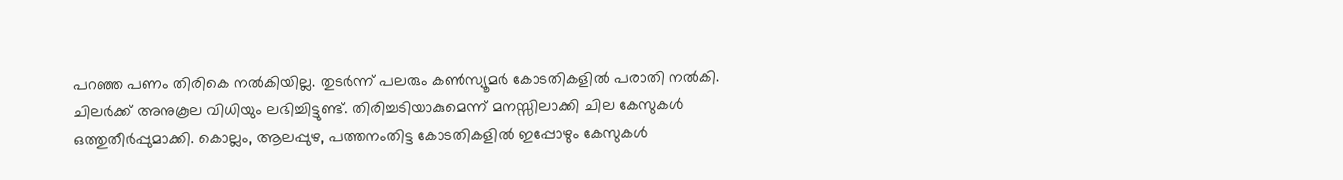പറഞ്ഞ പണം തിരികെ നല്‍കിയില്ല. തുടര്‍ന്ന് പലരും കണ്‍സ്യൂമര്‍ കോടതികളില്‍ പരാതി നല്‍കി. ചിലര്‍ക്ക് അനുകൂല വിധിയും ലഭിച്ചിട്ടുണ്ട്. തിരിച്ചടിയാകുമെന്ന് മനസ്സിലാക്കി ചില കേസുകള്‍ ഒത്തുതീര്‍പ്പുമാക്കി. കൊല്ലം, ആലപ്പുഴ, പത്തനംതിട്ട കോടതികളില്‍ ഇപ്പോഴും കേസുകള്‍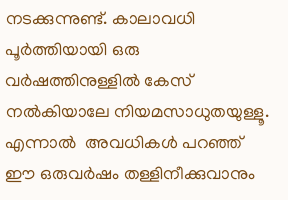നടക്കുന്നുണ്ട്. കാലാവധി പൂര്‍ത്തിയായി ഒരു വര്‍ഷത്തിനുള്ളില്‍ കേസ് നല്‍കിയാലേ നിയമസാധുതയുള്ളൂ. എന്നാല്‍  അവധികള്‍ പറഞ്ഞ് ഈ ഒരുവര്‍ഷം തള്ളിനീക്കുവാനും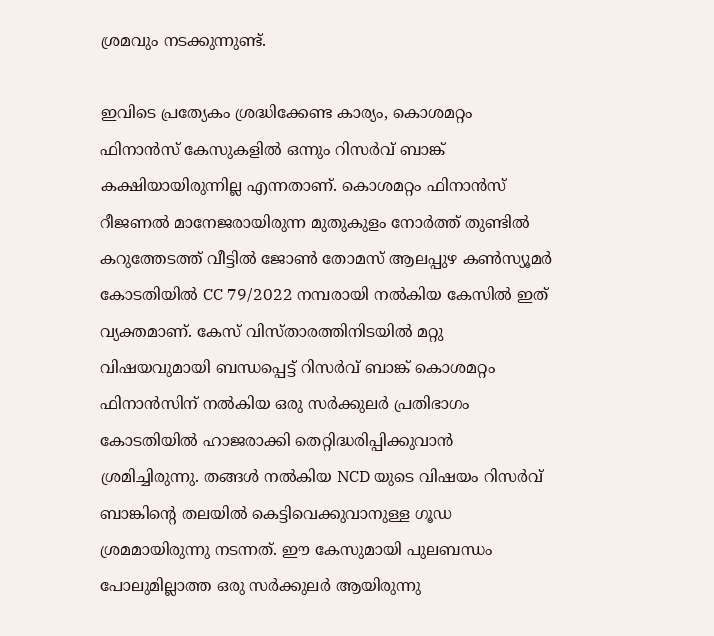ശ്രമവും നടക്കുന്നുണ്ട്.

ഇവിടെ പ്രത്യേകം ശ്രദ്ധിക്കേണ്ട കാര്യം, കൊശമറ്റം ഫിനാന്‍സ് കേസുകളില്‍ ഒന്നും റിസര്‍വ് ബാങ്ക് കക്ഷിയായിരുന്നില്ല എന്നതാണ്. കൊശമറ്റം ഫിനാന്‍സ് റീജണല്‍ മാനേജരായിരുന്ന മുതുകുളം നോര്‍ത്ത് തുണ്ടില്‍ കറുത്തേടത്ത് വീട്ടില്‍ ജോണ്‍ തോമസ്‌ ആലപ്പുഴ കണ്‍സ്യൂമര്‍ കോടതിയില്‍ CC 79/2022 നമ്പരായി നല്‍കിയ കേസില്‍ ഇത് വ്യക്തമാണ്. കേസ് വിസ്താരത്തിനിടയില്‍ മറ്റു വിഷയവുമായി ബന്ധപ്പെട്ട് റിസര്‍വ് ബാങ്ക് കൊശമറ്റം ഫിനാന്‍സിന് നല്‍കിയ ഒരു സര്‍ക്കുലര്‍ പ്രതിഭാഗം കോടതിയില്‍ ഹാജരാക്കി തെറ്റിദ്ധരിപ്പിക്കുവാന്‍ ശ്രമിച്ചിരുന്നു. തങ്ങള്‍ നല്‍കിയ NCD യുടെ വിഷയം റിസര്‍വ് ബാങ്കിന്റെ തലയില്‍ കെട്ടിവെക്കുവാനുള്ള ഗൂഡ ശ്രമമായിരുന്നു നടന്നത്. ഈ കേസുമായി പുലബന്ധം പോലുമില്ലാത്ത ഒരു സര്‍ക്കുലര്‍ ആയിരുന്നു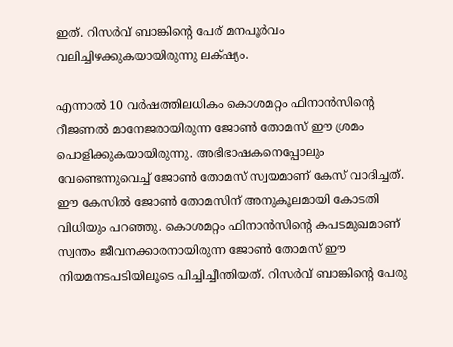ഇത്. റിസര്‍വ് ബാങ്കിന്റെ പേര് മനപൂര്‍വം വലിച്ചിഴക്കുകയായിരുന്നു ലക്‌ഷ്യം.

എന്നാല്‍ 10 വര്‍ഷത്തിലധികം കൊശമറ്റം ഫിനാന്‍സിന്റെ റീജണല്‍ മാനേജരായിരുന്ന ജോണ്‍ തോമസ്‌ ഈ ശ്രമം പൊളിക്കുകയായിരുന്നു. അഭിഭാഷകനെപ്പോലും വേണ്ടെന്നുവെച്ച് ജോണ്‍ തോമസ്‌ സ്വയമാണ് കേസ് വാദിച്ചത്. ഈ കേസില്‍ ജോണ്‍ തോമസിന് അനുകൂലമായി കോടതി വിധിയും പറഞ്ഞു. കൊശമറ്റം ഫിനാന്‍സിന്റെ കപടമുഖമാണ് സ്വന്തം ജീവനക്കാരനായിരുന്ന ജോണ്‍ തോമസ്‌ ഈ നിയമനടപടിയിലൂടെ പിച്ചിച്ചീന്തിയത്. റിസര്‍വ് ബാങ്കിന്റെ പേരു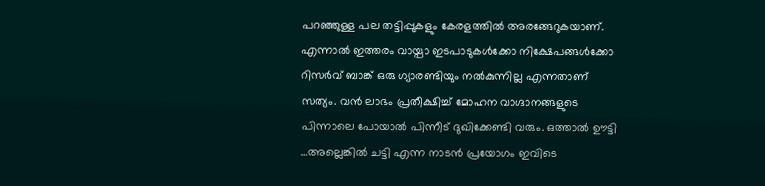പറഞ്ഞുള്ള പല തട്ടിപ്പുകളും കേരളത്തില്‍ അരങ്ങേറുകയാണ്. എന്നാല്‍ ഇത്തരം വായ്പാ ഇടപാടുകള്‍ക്കോ നിക്ഷേപങ്ങള്‍ക്കോ റിസര്‍വ് ബാങ്ക് ഒരു ഗ്യാരണ്ടിയും നല്‍കുന്നില്ല എന്നതാണ് സത്യം. വന്‍ ലാഭം പ്രതീക്ഷിച്ച് മോഹന വാഗ്ദാനങ്ങളുടെ പിന്നാലെ പോയാല്‍ പിന്നീട് ദുഖിക്കേണ്ടി വരും. ഒത്താല്‍ ഊട്ടി …അല്ലെങ്കില്‍ ചട്ടി എന്ന നാടന്‍ പ്രയോഗം ഇവിടെ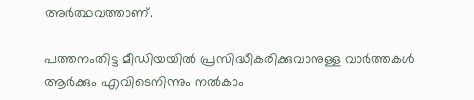അര്‍ത്ഥവത്താണ്.

പത്തനംതിട്ട മീഡിയയില്‍ പ്രസിദ്ധീകരിക്കുവാനുള്ള വാര്‍ത്തകള്‍ ആര്‍ക്കും എവിടെനിന്നും നല്‍കാം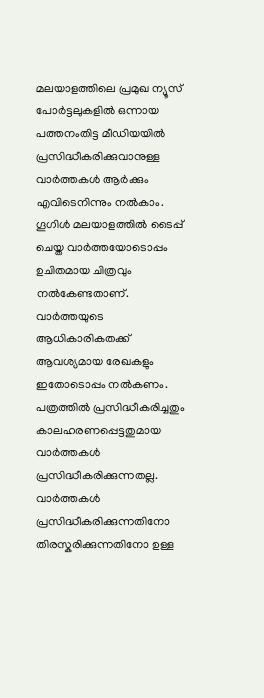മലയാളത്തിലെ പ്രമുഖ ന്യൂസ് പോര്‍ട്ടലുകളില്‍ ഒന്നായ പത്തനംതിട്ട മീഡിയയില്‍ പ്രസിദ്ധീകരിക്കുവാനുള്ള വാര്‍ത്തകള്‍ ആര്‍ക്കും എവിടെനിന്നും നല്‍കാം. ഗൂഗിള്‍ മലയാളത്തില്‍ ടൈപ്പ് ചെയ്ത വാര്‍ത്തയോടൊപ്പം ഉചിതമായ ചിത്രവും നല്‍കേണ്ടതാണ്. വാര്‍ത്തയുടെ ആധികാരികതക്ക് ആവശ്യമായ രേഖകളും ഇതോടൊപ്പം നല്‍കണം. പത്രത്തില്‍ പ്രസിദ്ധീകരിച്ചതും കാലഹരണപ്പെട്ടതുമായ വാര്‍ത്തകള്‍ പ്രസിദ്ധീകരിക്കുന്നതല്ല. വാര്‍ത്തകള്‍ പ്രസിദ്ധീകരിക്കുന്നതിനോ തിരസ്കരിക്കുന്നതിനോ ഉള്ള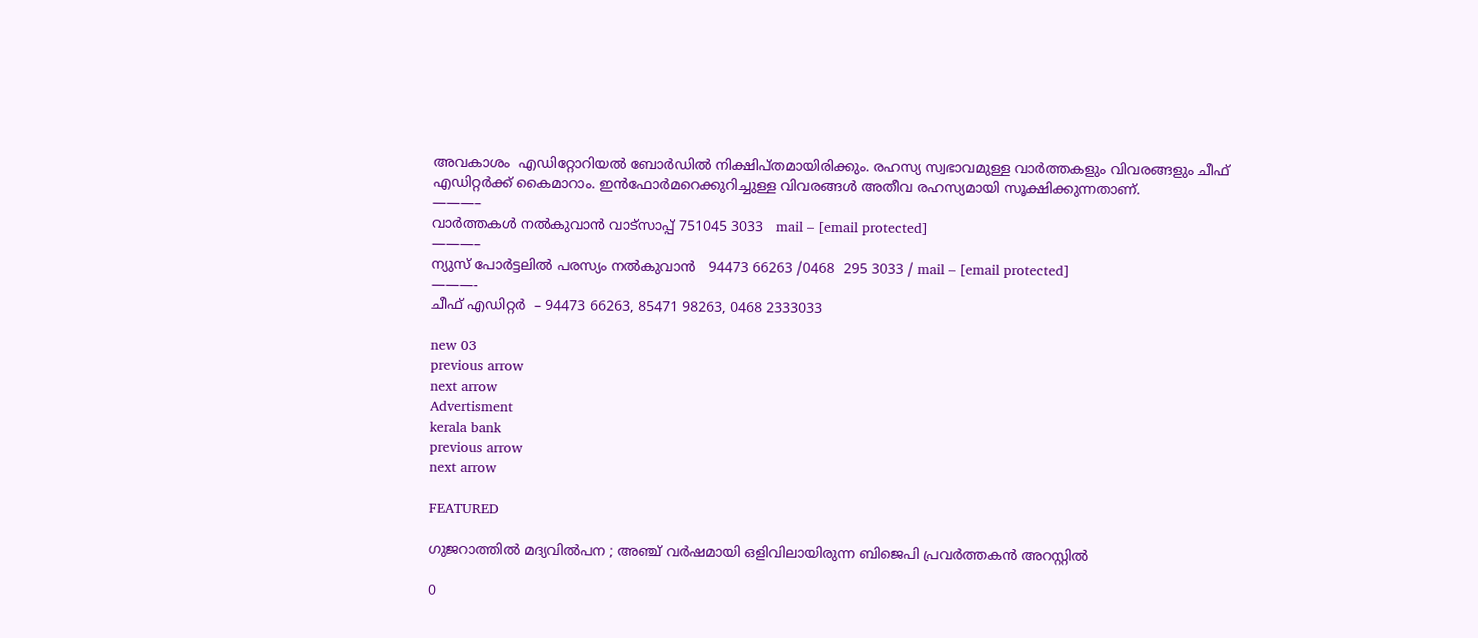അവകാശം  എഡിറ്റോറിയല്‍ ബോര്‍ഡില്‍ നിക്ഷിപ്തമായിരിക്കും. രഹസ്യ സ്വഭാവമുള്ള വാര്‍ത്തകളും വിവരങ്ങളും ചീഫ് എഡിറ്റര്‍ക്ക് കൈമാറാം. ഇന്‍ഫോര്‍മറെക്കുറിച്ചുള്ള വിവരങ്ങള്‍ അതീവ രഹസ്യമായി സൂക്ഷിക്കുന്നതാണ്.
———–
വാര്‍ത്തകള്‍ നല്‍കുവാന്‍ വാട്സാപ്പ് 751045 3033   mail – [email protected]
———–
ന്യുസ് പോര്‍ട്ടലില്‍ പരസ്യം നല്‍കുവാന്‍   94473 66263 /0468  295 3033 / mail – [email protected]
———-
ചീഫ് എഡിറ്റര്‍  – 94473 66263, 85471 98263, 0468 2333033

new 03
previous arrow
next arrow
Advertisment
kerala bank
previous arrow
next arrow

FEATURED

ഗുജറാത്തിൽ മദ്യവിൽപന ; അഞ്ച് വർഷമായി ഒളിവിലായിരുന്ന ബിജെപി പ്രവർത്തകൻ അറസ്റ്റിൽ

0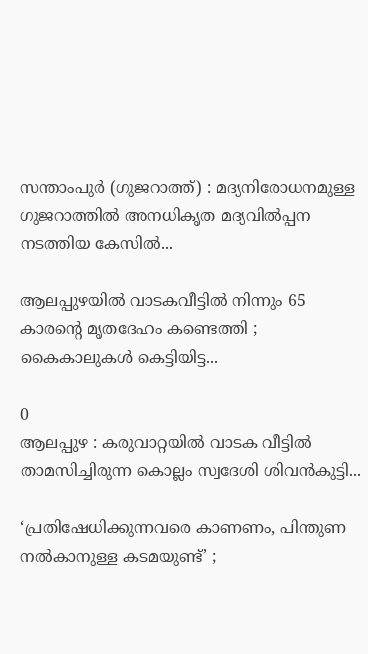സന്താംപുർ (ഗുജറാത്ത്) : മദ്യനിരോധനമുള്ള ഗുജറാത്തിൽ അനധികൃത മദ്യവിൽപ്പന നടത്തിയ കേസിൽ...

ആലപ്പുഴയിൽ വാടകവീട്ടിൽ നിന്നും 65 കാരന്റെ മൃതദേഹം കണ്ടെത്തി ; കൈകാലുകൾ കെട്ടിയിട്ട...

0
ആലപ്പുഴ : കരുവാറ്റയിൽ വാടക വീട്ടിൽ താമസിച്ചിരുന്ന കൊല്ലം സ്വദേശി ശിവൻകുട്ടി...

‘പ്രതിഷേധിക്കുന്നവരെ കാണണം, പിന്തുണ നൽകാനുള്ള കടമയുണ്ട്’ ;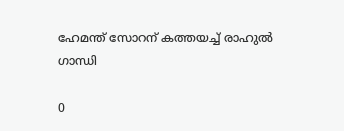ഹേമന്ത് സോറന് കത്തയച്ച് രാഹുൽ ഗാന്ധി

0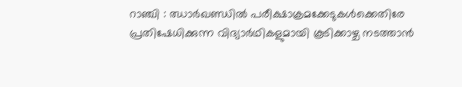റാഞ്ചി : ഝാർഖണ്ഡിൽ പരീക്ഷാക്രമക്കേടുകൾക്കെതിരേ പ്രതിഷേധിക്കുന്ന വിദ്യാർഥികളുമായി കൂടിക്കാഴ്ച നടത്താൻ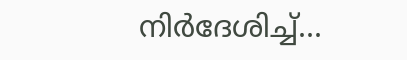നിർദേശിച്ച്...